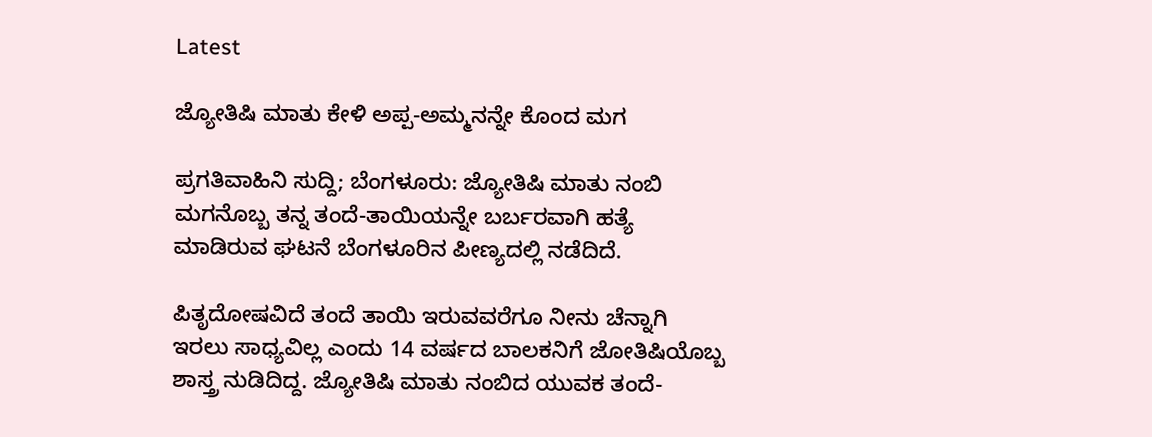Latest

ಜ್ಯೋತಿಷಿ ಮಾತು ಕೇಳಿ ಅಪ್ಪ-ಅಮ್ಮನನ್ನೇ ಕೊಂದ ಮಗ

ಪ್ರಗತಿವಾಹಿನಿ ಸುದ್ದಿ; ಬೆಂಗಳೂರು: ಜ್ಯೋತಿಷಿ ಮಾತು ನಂಬಿ ಮಗನೊಬ್ಬ ತನ್ನ ತಂದೆ-ತಾಯಿಯನ್ನೇ ಬರ್ಬರವಾಗಿ ಹತ್ಯೆ ಮಾಡಿರುವ ಘಟನೆ ಬೆಂಗಳೂರಿನ ಪೀಣ್ಯದಲ್ಲಿ ನಡೆದಿದೆ.

ಪಿತೃದೋಷವಿದೆ ತಂದೆ ತಾಯಿ ಇರುವವರೆಗೂ ನೀನು ಚೆನ್ನಾಗಿ ಇರಲು ಸಾಧ್ಯವಿಲ್ಲ ಎಂದು 14 ವರ್ಷದ ಬಾಲಕನಿಗೆ ಜೋತಿಷಿಯೊಬ್ಬ ಶಾಸ್ತ್ರ ನುಡಿದಿದ್ದ. ಜ್ಯೋತಿಷಿ ಮಾತು ನಂಬಿದ ಯುವಕ ತಂದೆ-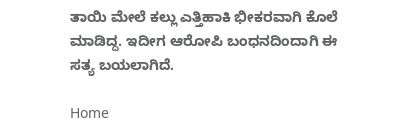ತಾಯಿ ಮೇಲೆ ಕಲ್ಲು ಎತ್ತಿಹಾಕಿ ಭೀಕರವಾಗಿ ಕೊಲೆ ಮಾಡಿದ್ದ. ಇದೀಗ ಆರೋಪಿ ಬಂಧನದಿಂದಾಗಿ ಈ ಸತ್ಯ ಬಯಲಾಗಿದೆ.

Home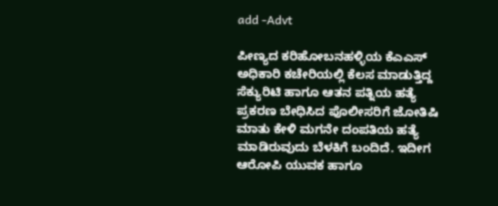add -Advt

ಪೀಣ್ಯದ ಕರಿಹೋಬನಹಳ್ಳಿಯ ಕೆಎಎಸ್ ಅಧಿಕಾರಿ ಕಚೇರಿಯಲ್ಲಿ ಕೆಲಸ ಮಾಡುತ್ತಿದ್ದ ಸೆಕ್ಯುರಿಟಿ ಹಾಗೂ ಆತನ ಪತ್ನಿಯ ಹತ್ಯೆ ಪ್ರಕರಣ ಬೇಧಿಸಿದ ಪೊಲೀಸರಿಗೆ ಜೋತಿಷಿ ಮಾತು ಕೇಳಿ ಮಗನೇ ದಂಪತಿಯ ಹತ್ಯೆ ಮಾಡಿರುವುದು ಬೆಳಕಿಗೆ ಬಂದಿದೆ. ಇದೀಗ ಆರೋಪಿ ಯುವಕ ಹಾಗೂ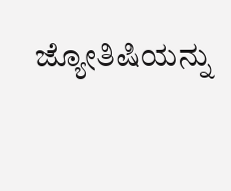ಜ್ಯೋತಿಷಿಯನ್ನು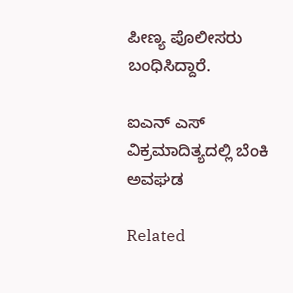ಪೀಣ್ಯ ಪೊಲೀಸರು ಬಂಧಿಸಿದ್ದಾರೆ.

ಐಎನ್ ಎಸ್ ವಿಕ್ರಮಾದಿತ್ಯದಲ್ಲಿ ಬೆಂಕಿ ಅವಘಡ

Related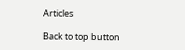Articles

Back to top button